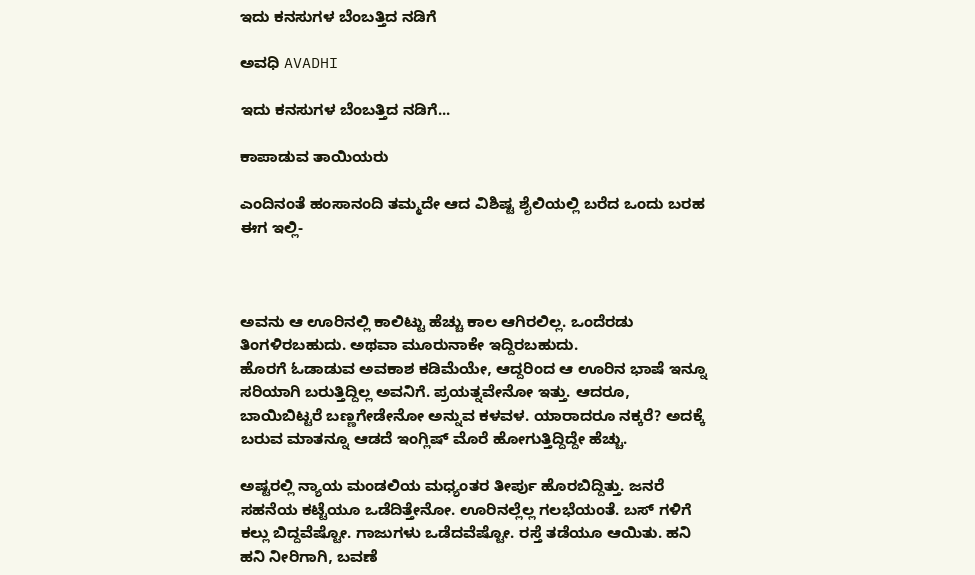ಇದು ಕನಸುಗಳ ಬೆಂಬತ್ತಿದ ನಡಿಗೆ‍

ಅವಧಿ AVADHI

ಇದು ಕನಸುಗಳ ಬೆಂಬತ್ತಿದ ನಡಿಗೆ...

ಕಾಪಾಡುವ ತಾಯಿಯರು

ಎಂದಿನಂತೆ ಹಂಸಾನಂದಿ ತಮ್ಮದೇ ಆದ ವಿಶಿಷ್ಟ ಶೈಲಿಯಲ್ಲಿ ಬರೆದ ಒಂದು ಬರಹ ಈಗ ಇಲ್ಲಿ-



ಅವನು ಆ ಊರಿನಲ್ಲಿ ಕಾಲಿಟ್ಟು ಹೆಚ್ಚು ಕಾಲ ಆಗಿರಲಿಲ್ಲ. ಒಂದೆರಡು ತಿಂಗಳಿರಬಹುದು. ಅಥವಾ ಮೂರುನಾಕೇ ಇದ್ದಿರಬಹುದು.
ಹೊರಗೆ ಓಡಾಡುವ ಅವಕಾಶ ಕಡಿಮೆಯೇ, ಆದ್ದರಿಂದ ಆ ಊರಿನ ಭಾಷೆ ಇನ್ನೂ ಸರಿಯಾಗಿ ಬರುತ್ತಿದ್ದಿಲ್ಲ ಅವನಿಗೆ. ಪ್ರಯತ್ನವೇನೋ ಇತ್ತು. ಆದರೂ, ಬಾಯಿಬಿಟ್ಟರೆ ಬಣ್ಣಗೇಡೇನೋ ಅನ್ನುವ ಕಳವಳ. ಯಾರಾದರೂ ನಕ್ಕರೆ? ಅದಕ್ಕೆ ಬರುವ ಮಾತನ್ನೂ ಆಡದೆ ಇಂಗ್ಲಿಷ್ ಮೊರೆ ಹೋಗುತ್ತಿದ್ದಿದ್ದೇ ಹೆಚ್ಚು.

ಅಷ್ಟರಲ್ಲಿ ನ್ಯಾಯ ಮಂಡಲಿಯ ಮಧ್ಯಂತರ ತೀರ್ಪು ಹೊರಬಿದ್ದಿತ್ತು. ಜನರೆ ಸಹನೆಯ ಕಟ್ಟೆಯೂ ಒಡೆದಿತ್ತೇನೋ. ಊರಿನಲ್ಲೆಲ್ಲ ಗಲಭೆಯಂತೆ. ಬಸ್ ಗಳಿಗೆ ಕಲ್ಲು ಬಿದ್ದವೆಷ್ಟೋ. ಗಾಜುಗಳು ಒಡೆದವೆಷ್ಟೋ. ರಸ್ತೆ ತಡೆಯೂ ಆಯಿತು. ಹನಿ ಹನಿ ನೀರಿಗಾಗಿ, ಬವಣೆ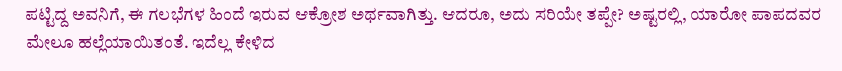ಪಟ್ಟಿದ್ದ ಅವನಿಗೆ, ಈ ಗಲಭೆಗಳ ಹಿಂದೆ ಇರುವ ಆಕ್ರೋಶ ಅರ್ಥವಾಗಿತ್ತು. ಆದರೂ, ಅದು ಸರಿಯೇ ತಪ್ಪೇ? ಅಷ್ಟರಲ್ಲಿ, ಯಾರೋ ಪಾಪದವರ ಮೇಲೂ ಹಲ್ಲೆಯಾಯಿತಂತೆ. ಇದೆಲ್ಲ ಕೇಳಿದ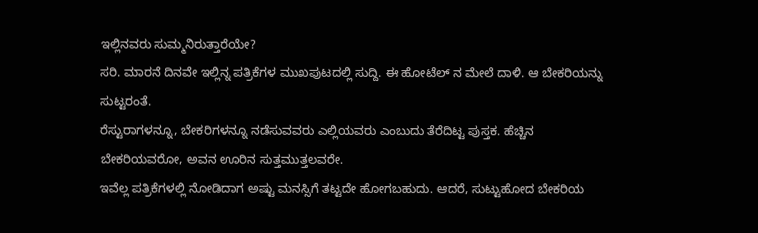ಇಲ್ಲಿನವರು ಸುಮ್ಮನಿರುತ್ತಾರೆಯೇ?
ಸರಿ. ಮಾರನೆ ದಿನವೇ ಇಲ್ಲಿನ್ನ ಪತ್ರಿಕೆಗಳ ಮುಖಪುಟದಲ್ಲಿ ಸುದ್ದಿ. ಈ ಹೋಟೆಲ್ ನ ಮೇಲೆ ದಾಳಿ. ಆ ಬೇಕರಿಯನ್ನು ಸುಟ್ಟರಂತೆ.
ರೆಸ್ಟುರಾಗಳನ್ನೂ, ಬೇಕರಿಗಳನ್ನೂ ನಡೆಸುವವರು ಎಲ್ಲಿಯವರು ಎಂಬುದು ತೆರೆದಿಟ್ಟ ಪುಸ್ತಕ. ಹೆಚ್ಚಿನ ಬೇಕರಿಯವರೋ, ಅವನ ಊರಿನ ಸುತ್ತಮುತ್ತಲವರೇ.
ಇವೆಲ್ಲ ಪತ್ರಿಕೆಗಳಲ್ಲಿ ನೋಡಿದಾಗ ಅಷ್ಟು ಮನಸ್ಸಿಗೆ ತಟ್ಟದೇ ಹೋಗಬಹುದು. ಆದರೆ, ಸುಟ್ಟುಹೋದ ಬೇಕರಿಯ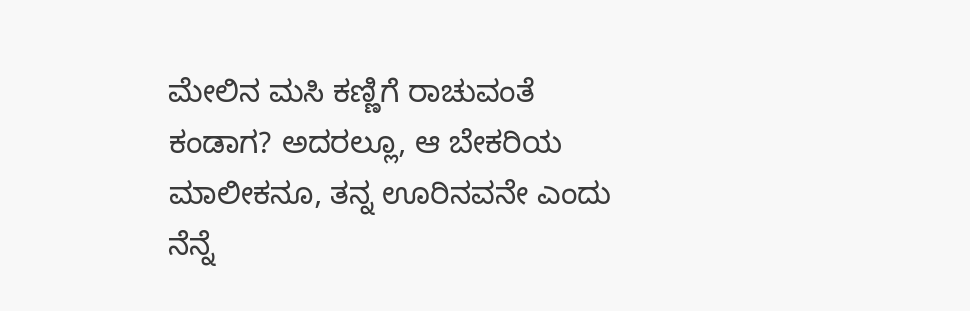ಮೇಲಿನ ಮಸಿ ಕಣ್ಣಿಗೆ ರಾಚುವಂತೆ ಕಂಡಾಗ? ಅದರಲ್ಲೂ, ಆ ಬೇಕರಿಯ ಮಾಲೀಕನೂ, ತನ್ನ ಊರಿನವನೇ ಎಂದು ನೆನ್ನೆ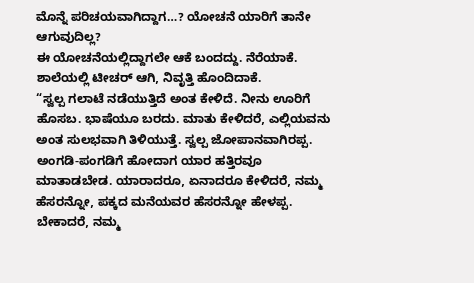ಮೊನ್ನೆ ಪರಿಚಯವಾಗಿದ್ದಾಗ…? ಯೋಚನೆ ಯಾರಿಗೆ ತಾನೇ ಆಗುವುದಿಲ್ಲ?
ಈ ಯೋಚನೆಯಲ್ಲಿದ್ದಾಗಲೇ ಆಕೆ ಬಂದದ್ದು. ನೆರೆಯಾಕೆ. ಶಾಲೆಯಲ್ಲಿ ಟೀಚರ್ ಆಗಿ, ನಿವೃತ್ತಿ ಹೊಂದಿದಾಕೆ.
“ಸ್ವಲ್ಪ ಗಲಾಟೆ ನಡೆಯುತ್ತಿದೆ ಅಂತ ಕೇಳಿದೆ. ನೀನು ಊರಿಗೆ ಹೊಸಬ. ಭಾಷೆಯೂ ಬರದು. ಮಾತು ಕೇಳಿದರೆ, ಎಲ್ಲಿಯವನು ಅಂತ ಸುಲಭವಾಗಿ ತಿಳಿಯುತ್ತೆ. ಸ್ವಲ್ಪ ಜೋಪಾನವಾಗಿರಪ್ಪ. ಅಂಗಡಿ-ಪಂಗಡಿಗೆ ಹೋದಾಗ ಯಾರ ಹತ್ತಿರವೂ ಮಾತಾಡಬೇಡ. ಯಾರಾದರೂ, ಏನಾದರೂ ಕೇಳಿದರೆ, ನಮ್ಮ ಹೆಸರನ್ನೋ, ಪಕ್ಕದ ಮನೆಯವರ ಹೆಸರನ್ನೋ ಹೇಳಪ್ಪ. ಬೇಕಾದರೆ, ನಮ್ಮ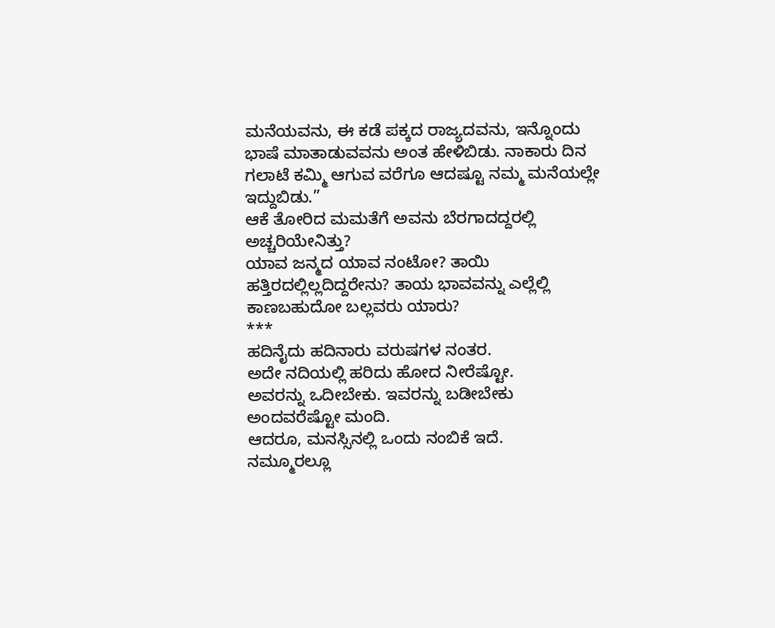ಮನೆಯವನು, ಈ ಕಡೆ ಪಕ್ಕದ ರಾಜ್ಯದವನು, ಇನ್ನೊಂದು ಭಾಷೆ ಮಾತಾಡುವವನು ಅಂತ ಹೇಳಿಬಿಡು. ನಾಕಾರು ದಿನ ಗಲಾಟೆ ಕಮ್ಮಿ ಆಗುವ ವರೆಗೂ ಆದಷ್ಟೂ ನಮ್ಮ ಮನೆಯಲ್ಲೇ ಇದ್ದುಬಿಡು.”
ಆಕೆ ತೋರಿದ ಮಮತೆಗೆ ಅವನು ಬೆರಗಾದದ್ದರಲ್ಲಿ ಅಚ್ಚರಿಯೇನಿತ್ತು?
ಯಾವ ಜನ್ಮದ ಯಾವ ನಂಟೋ? ತಾಯಿ ಹತ್ತಿರದಲ್ಲಿಲ್ಲದಿದ್ದರೇನು? ತಾಯ ಭಾವವನ್ನು ಎಲ್ಲೆಲ್ಲಿ ಕಾಣಬಹುದೋ ಬಲ್ಲವರು ಯಾರು?
***
ಹದಿನೈದು ಹದಿನಾರು ವರುಷಗಳ ನಂತರ.
ಅದೇ ನದಿಯಲ್ಲಿ ಹರಿದು ಹೋದ ನೀರೆಷ್ಟೋ.
ಅವರನ್ನು ಒದೀಬೇಕು. ಇವರನ್ನು ಬಡೀಬೇಕು ಅಂದವರೆಷ್ಟೋ ಮಂದಿ.
ಆದರೂ, ಮನಸ್ಸಿನಲ್ಲಿ ಒಂದು ನಂಬಿಕೆ ಇದೆ.
ನಮ್ಮೂರಲ್ಲೂ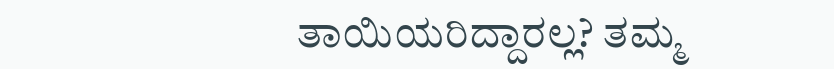ತಾಯಿಯರಿದ್ದಾರಲ್ಲ? ತಮ್ಮ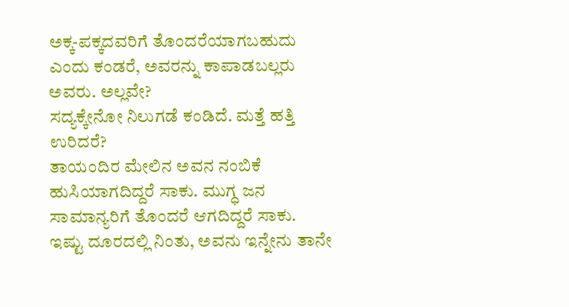ಅಕ್ಕ-ಪಕ್ಕದವರಿಗೆ ತೊಂದರೆಯಾಗಬಹುದು ಎಂದು ಕಂಡರೆ, ಅವರನ್ನು ಕಾಪಾಡಬಲ್ಲರು ಅವರು. ಅಲ್ಲವೇ?
ಸದ್ಯಕ್ಕೇನೋ ನಿಲುಗಡೆ ಕಂಡಿದೆ. ಮತ್ತೆ ಹತ್ತಿ ಉರಿದರೆ?
ತಾಯಂದಿರ ಮೇಲಿನ ಅವನ ನಂಬಿಕೆ ಹುಸಿಯಾಗದಿದ್ದರೆ ಸಾಕು. ಮುಗ್ಧ ಜನ ಸಾಮಾನ್ಯರಿಗೆ ತೊಂದರೆ ಆಗದಿದ್ದರೆ ಸಾಕು.
ಇಷ್ಟು ದೂರದಲ್ಲಿ ನಿಂತು, ಅವನು ಇನ್ನೇನು ತಾನೇ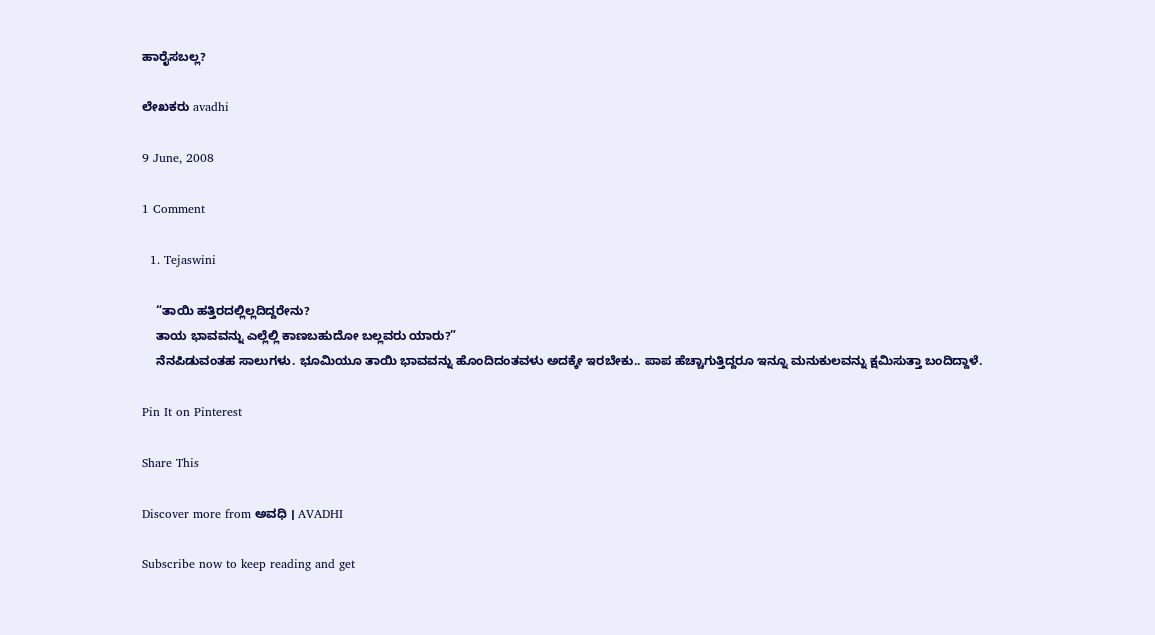ಹಾರೈಸಬಲ್ಲ?

ಲೇಖಕರು avadhi

9 June, 2008

1 Comment

  1. Tejaswini

    “ತಾಯಿ ಹತ್ತಿರದಲ್ಲಿಲ್ಲದಿದ್ದರೇನು?
    ತಾಯ ಭಾವವನ್ನು ಎಲ್ಲೆಲ್ಲಿ ಕಾಣಬಹುದೋ ಬಲ್ಲವರು ಯಾರು?”
    ನೆನಪಿಡುವಂತಹ ಸಾಲುಗಳು. ಭೂಮಿಯೂ ತಾಯಿ ಭಾವವನ್ನು ಹೊಂದಿದಂತವಳು ಅದಕ್ಕೇ ಇರಬೇಕು.. ಪಾಪ ಹೆಚ್ಚಾಗುತ್ತಿದ್ದರೂ ಇನ್ನೂ ಮನುಕುಲವನ್ನು ಕ್ಷಮಿಸುತ್ತಾ ಬಂದಿದ್ದಾಳೆ.

Pin It on Pinterest

Share This

Discover more from ಅವಧಿ । AVADHI

Subscribe now to keep reading and get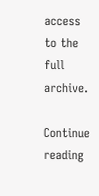access to the full archive.

Continue reading